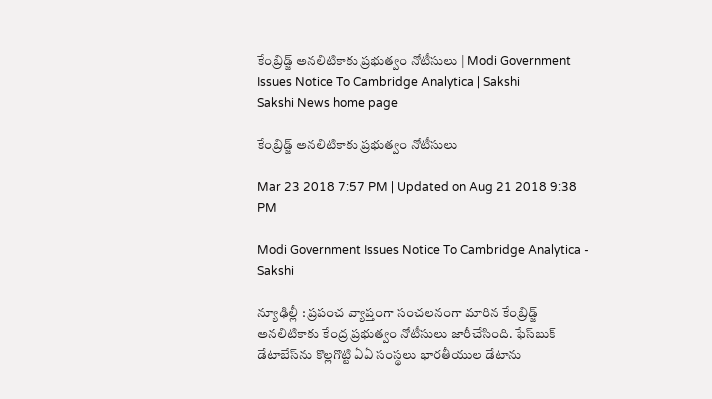కేంబ్రిడ్జ్‌ అనలిటికాకు ప్రభుత్వం నోటీసులు | Modi Government Issues Notice To Cambridge Analytica | Sakshi
Sakshi News home page

కేంబ్రిడ్జ్‌ అనలిటికాకు ప్రభుత్వం నోటీసులు

Mar 23 2018 7:57 PM | Updated on Aug 21 2018 9:38 PM

Modi Government Issues Notice To Cambridge Analytica - Sakshi

న్యూఢిల్లీ : ప్రపంచ వ్యాప్తంగా సంచలనంగా మారిన కేంబ్రిడ్జ్ అనలిటికాకు కేంద్ర ప్రభుత్వం నోటీసులు జారీచేసింది. ఫేస్‌బుక్‌ డేటాబేస్‌ను కొల్లగొట్టి ఏఏ సంస్థలు భారతీయుల డేటాను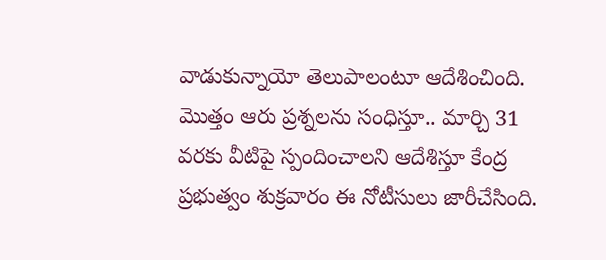వాడుకున్నాయో తెలుపాలంటూ ఆదేశించింది. మొత్తం ఆరు ప్రశ్నలను సంధిస్తూ.. మార్చి 31 వరకు వీటిపై స్పందించాలని ఆదేశిస్తూ కేంద్ర ప్రభుత్వం శుక్రవారం ఈ నోటీసులు జారీచేసింది.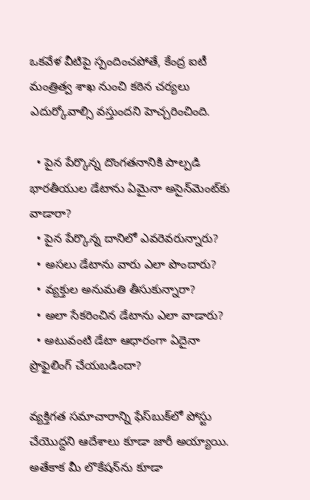ఒకవేళ వీటిపై స్పందించపోతే, కేంద్ర ఐటీ మంత్రిత్వ శాఖ నుంచి కఠిన చర్యలు ఎదుర్కోవాల్సి వస్తుందని హెచ్చరించింది.

  • పైన పేర్కొన్న దొంగతనానికి పాల్పడి భారతీయుల డేటాను ఏమైనా అసైన్‌మెంట్‌కు వాడారా?
  • పైన పేర్కొన్న దానిలో ఎవరెవరున్నారు?
  • అసలు డేటాను వారు ఎలా పొందారు?
  • వ్యక్తుల అనుమతి తీసుకున్నారా?
  • అలా సేకరించిన డేటాను ఎలా వాడారు?
  • అటువంటి డేటా ఆధారంగా ఏదైనా ప్రొఫైలింగ్ చేయబడిందా?

వ్యక్తిగత సమాచారాన్ని ఫేస్‌బుక్‌లో పోస్టు చేయొద్దని ఆదేశాలు కూడా జారీ అయ్యాయి. అతేకాక మీ లొకేషన్‌ను కూడా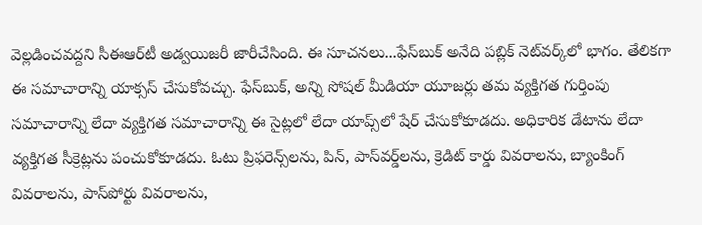వెల్లడించవద్దని సీఈఆర్‌టీ అడ్వయిజరీ జారీచేసింది. ఈ సూచనలు...ఫేస్‌బుక్‌ అనేది పబ్లిక్‌ నెట్‌వర్క్‌లో భాగం. తేలికగా ఈ సమాచారాన్ని యాక్సస్‌ చేసుకోవచ్చు. ఫేస్‌బుక్‌, అన్ని సోషల్‌ మీడియా యూజర్లు తమ వ్యక్తిగత గుర్తింపు సమాచారాన్ని లేదా వ్యక్తిగత సమాచారాన్ని ఈ సైట్లలో లేదా యాప్స్‌లో షేర్‌ చేసుకోకూడదు. అధికారిక డేటాను లేదా వ్యక్తిగత సీక్రెట్లను పంచుకోకూడదు. ఓటు ప్రిఫరెన్స్‌లను, పిన్‌, పాస్‌వర్డ్‌లను, క్రెడిట్‌ కార్డు వివరాలను, బ్యాంకింగ్‌ వివరాలను, పాస్‌పోర్టు వివరాలను,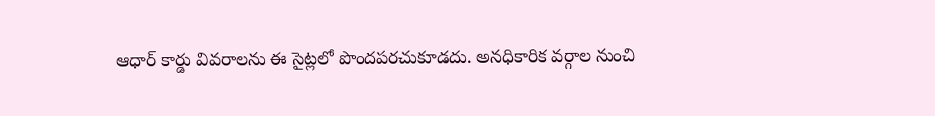ఆధార్‌ కార్డు వివరాలను ఈ సైట్లలో పొందపరచుకూడదు. అనధికారిక వర్గాల నుంచి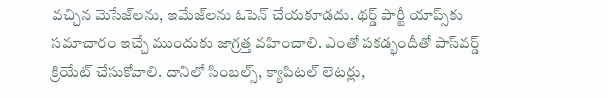వచ్చిన మెసేజ్‌లను, ఇమేజ్‌లను ఓపెన్‌ చేయకూడదు. థర్డ్‌ పార్టీ యాప్స్‌కు సమాచారం ఇచ్చే ముందుకు జాగ్రత్త వహించాలి. ఎంతో పకడ్భందీతో పాస్‌వర్డ్‌ క్రియేట్‌ చేసుకోవాలి. దానిలో సింబల్స్‌, క్యాపిటల్‌ లెటర్లు,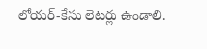లోయర్‌-కేసు లెటర్లు ఉండాలి.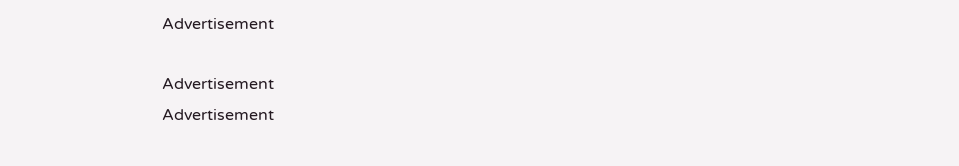Advertisement

Advertisement
Advertisement